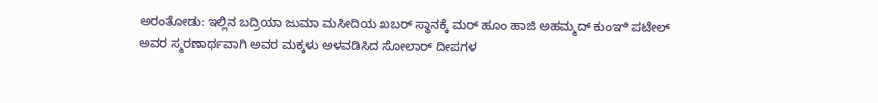ಅರಂತೋಡು: ಇಲ್ಲಿನ ಬದ್ರಿಯಾ ಜುಮಾ ಮಸೀದಿಯ ಖಬರ್ ಸ್ಥಾನಕ್ಕೆ ಮರ್ ಹೂಂ ಹಾಜಿ ಅಹಮ್ಮದ್ ಕುಂಞಿ ಪಟೇಲ್ ಅವರ ಸ್ಮರಣಾರ್ಥವಾಗಿ ಅವರ ಮಕ್ಕಳು ಅಳವಡಿಸಿದ ಸೋಲಾರ್ ದೀಪಗಳ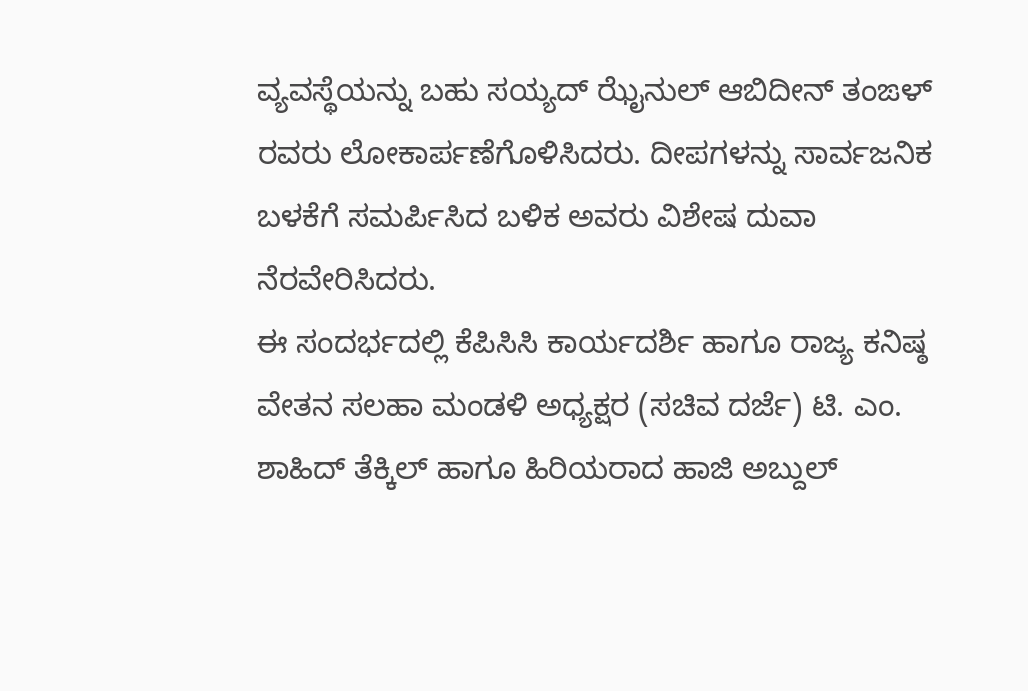ವ್ಯವಸ್ಥೆಯನ್ನು ಬಹು ಸಯ್ಯದ್ ಝೈನುಲ್ ಆಬಿದೀನ್ ತಂಙಳ್ ರವರು ಲೋಕಾರ್ಪಣೆಗೊಳಿಸಿದರು. ದೀಪಗಳನ್ನು ಸಾರ್ವಜನಿಕ ಬಳಕೆಗೆ ಸಮರ್ಪಿಸಿದ ಬಳಿಕ ಅವರು ವಿಶೇಷ ದುವಾ ನೆರವೇರಿಸಿದರು.
ಈ ಸಂದರ್ಭದಲ್ಲಿ ಕೆಪಿಸಿಸಿ ಕಾರ್ಯದರ್ಶಿ ಹಾಗೂ ರಾಜ್ಯ ಕನಿಷ್ಠ ವೇತನ ಸಲಹಾ ಮಂಡಳಿ ಅಧ್ಯಕ್ಷರ (ಸಚಿವ ದರ್ಜೆ) ಟಿ. ಎಂ. ಶಾಹಿದ್ ತೆಕ್ಕಿಲ್ ಹಾಗೂ ಹಿರಿಯರಾದ ಹಾಜಿ ಅಬ್ದುಲ್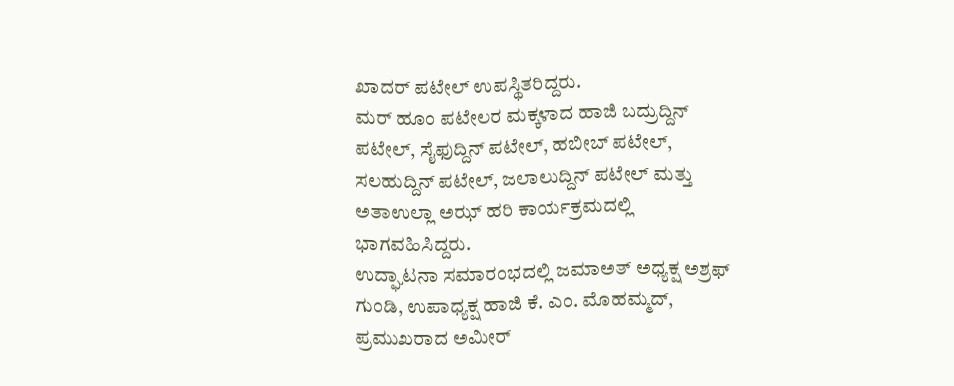ಖಾದರ್ ಪಟೇಲ್ ಉಪಸ್ಥಿತರಿದ್ದರು.
ಮರ್ ಹೂಂ ಪಟೇಲರ ಮಕ್ಕಳಾದ ಹಾಜಿ ಬದ್ರುದ್ದಿನ್ ಪಟೇಲ್, ಸೈಫುದ್ದಿನ್ ಪಟೇಲ್, ಹಬೀಬ್ ಪಟೇಲ್, ಸಲಹುದ್ದಿನ್ ಪಟೇಲ್, ಜಲಾಲುದ್ದಿನ್ ಪಟೇಲ್ ಮತ್ತು ಅತಾಉಲ್ಲಾ ಅಝ್ ಹರಿ ಕಾರ್ಯಕ್ರಮದಲ್ಲಿ ಭಾಗವಹಿಸಿದ್ದರು.
ಉದ್ಘಾಟನಾ ಸಮಾರಂಭದಲ್ಲಿ ಜಮಾಅತ್ ಅಧ್ಯಕ್ಷ ಅಶ್ರಫ್ ಗುಂಡಿ, ಉಪಾಧ್ಯಕ್ಷ ಹಾಜಿ ಕೆ. ಎಂ. ಮೊಹಮ್ಮದ್, ಪ್ರಮುಖರಾದ ಅಮೀರ್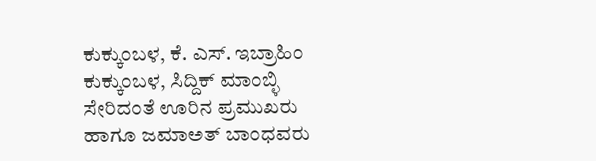ಕುಕ್ಕುಂಬಳ, ಕೆ. ಎಸ್. ಇಬ್ರಾಹಿಂ ಕುಕ್ಕುಂಬಳ, ಸಿದ್ದಿಕ್ ಮಾಂಬ್ಳಿ ಸೇರಿದಂತೆ ಊರಿನ ಪ್ರಮುಖರು ಹಾಗೂ ಜಮಾಅತ್ ಬಾಂಧವರು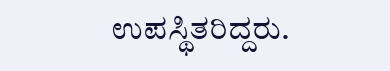ಉಪಸ್ಥಿತರಿದ್ದರು.